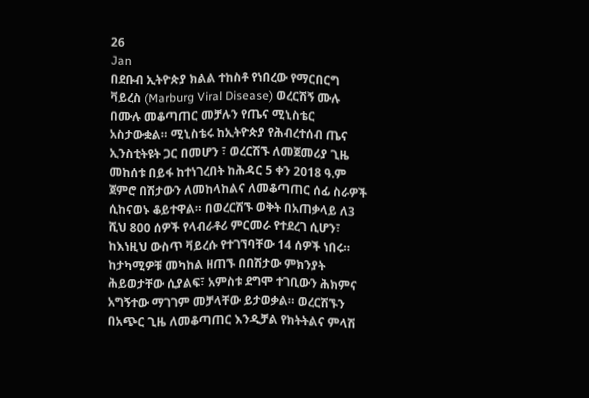26
Jan
በደቡብ ኢትዮጵያ ክልል ተከስቶ የነበረው የማርበርግ ቫይረስ (Marburg Viral Disease) ወረርሽኝ ሙሉ በሙሉ መቆጣጠር መቻሉን የጤና ሚኒስቴር አስታውቋል። ሚኒስቴሩ ከኢትዮጵያ የሕብረተሰብ ጤና ኢንስቲትዩት ጋር በመሆን ፣ ወረርሽኙ ለመጀመሪያ ጊዜ መከሰቱ በይፋ ከተነገረበት ከሕዳር 5 ቀን 2018 ዓ.ም ጀምሮ በሽታውን ለመከላከልና ለመቆጣጠር ሰፊ ስራዎች ሲከናወኑ ቆይተዋል። በወረርሽኙ ወቅት በአጠቃላይ ለ3 ሺህ 800 ሰዎች የላብራቶሪ ምርመራ የተደረገ ሲሆን፣ ከእነዚህ ውስጥ ቫይረሱ የተገኘባቸው 14 ሰዎች ነበሩ። ከታካሚዎቹ መካከል ዘጠኙ በበሽታው ምክንያት ሕይወታቸው ሲያልፍ፣ አምስቱ ደግሞ ተገቢውን ሕክምና አግኝተው ማገገም መቻላቸው ይታወቃል። ወረርሽኙን በአጭር ጊዜ ለመቆጣጠር እንዲቻል የክትትልና ምላሽ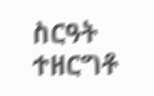ስርዓት ተዘርግቶ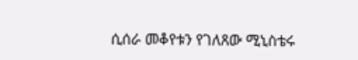ሲሰራ መቆየቱን የገለጸው ሚኒስቴሩ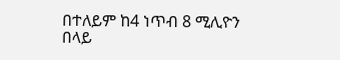በተለይም ከ4 ነጥብ 8 ሚሊዮን በላይ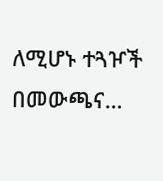ለሚሆኑ ተጓዦች በመውጫና…